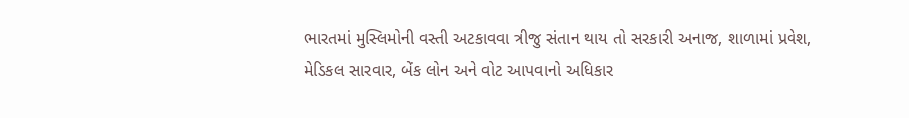ભારતમાં મુસ્લિમોની વસ્તી અટકાવવા ત્રીજુ સંતાન થાય તો સરકારી અનાજ, શાળામાં પ્રવેશ, મેડિકલ સારવાર, બેંક લોન અને વોટ આપવાનો અધિકાર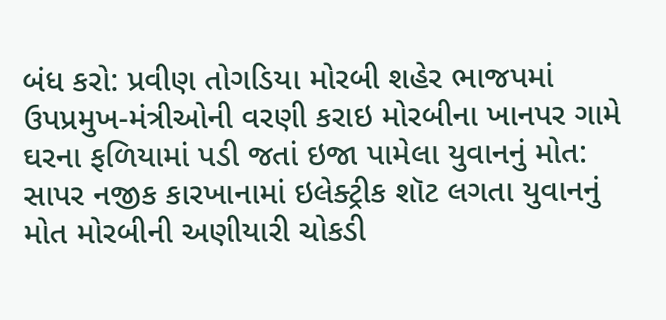બંધ કરો: પ્રવીણ તોગડિયા મોરબી શહેર ભાજપમાં ઉપપ્રમુખ-મંત્રીઓની વરણી કરાઇ મોરબીના ખાનપર ગામે ઘરના ફળિયામાં પડી જતાં ઇજા પામેલા યુવાનનું મોત: સાપર નજીક કારખાનામાં ઇલેક્ટ્રીક શૉટ લગતા યુવાનનું મોત મોરબીની અણીયારી ચોકડી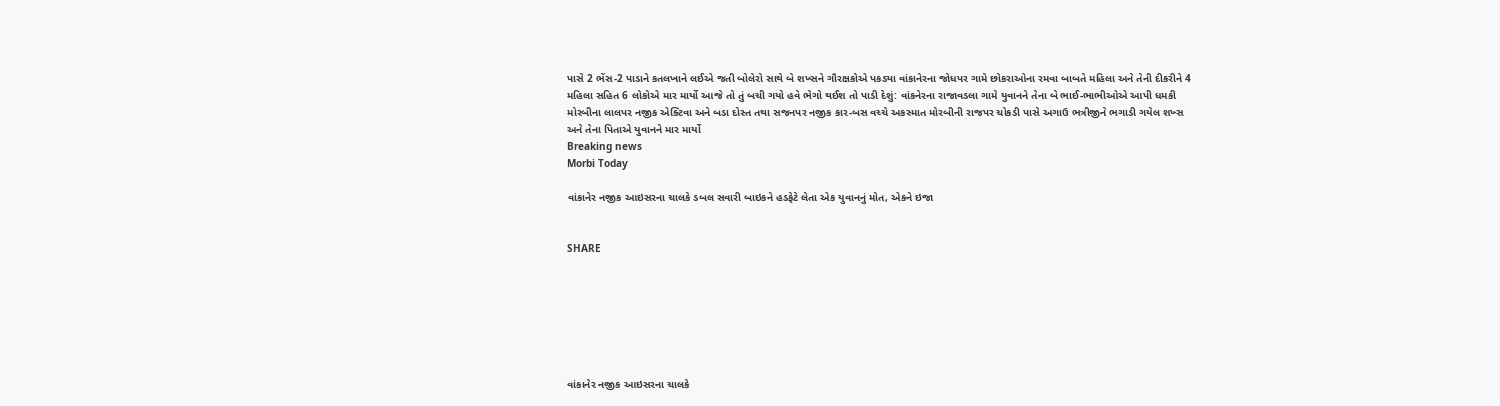પાસે 2 ભેંસ-2 પાડાને કતલખાને લઈએ જતી બોલેરો સાથે બે શખ્સને ગૌરક્ષકોએ પકડ્યા વાંકાનેરના જોધપર ગામે છોકરાઓના રમવા બાબતે મહિલા અને તેની દીકરીને 4 મહિલા સહિત 6 લોકોએ માર માર્યો આજે તો તું બચી ગયો હવે ભેગો થઈશ તો પાડી દેશું: વાંકનેરના રાજાવડલા ગામે યુવાનને તેના બે ભાઈ-ભાભીઓએ આપી ધમકી મોરબીના લાલપર નજીક એક્ટિવા અને બડા દોસ્ત તથા સજનપર નજીક કાર-બસ વચ્ચે અકસ્માત મોરબીની રાજપર ચોકડી પાસે અગાઉ ભત્રીજીને ભગાડી ગયેલ શખ્સ અને તેના પિતાએ યુવાનને માર માર્યો
Breaking news
Morbi Today

વાંકાનેર નજીક આઇસરના ચાલકે ડબલ સવારી બાઇકને હડફેટે લેતા એક યુવાનનું મોત, એકને ઇજા


SHARE







વાંકાનેર નજીક આઇસરના ચાલકે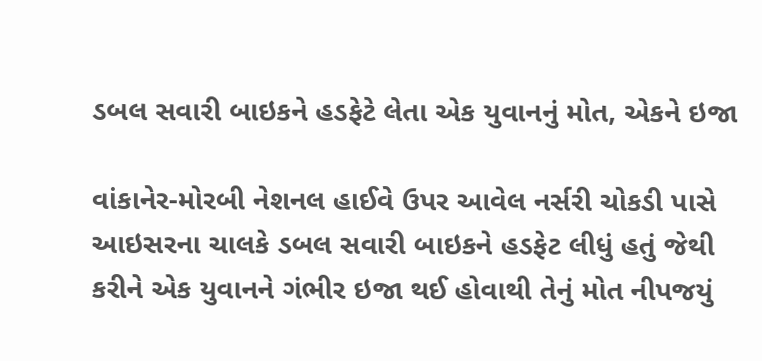ડબલ સવારી બાઇકને હડફેટે લેતા એક યુવાનનું મોત, એકને ઇજા

વાંકાનેર-મોરબી નેશનલ હાઈવે ઉપર આવેલ નર્સરી ચોકડી પાસે આઇસરના ચાલકે ડબલ સવારી બાઇકને હડફેટ લીધું હતું જેથી કરીને એક યુવાનને ગંભીર ઇજા થઈ હોવાથી તેનું મોત નીપજયું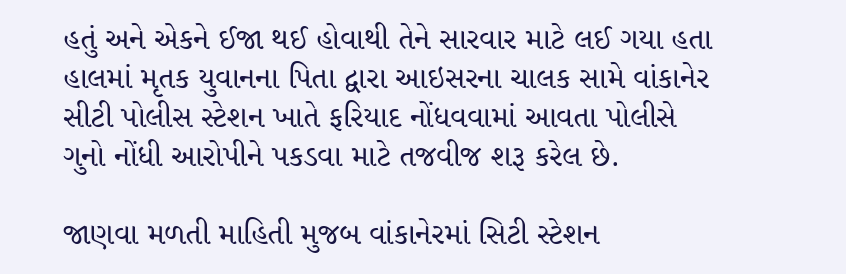હતું અને એકને ઈજા થઈ હોવાથી તેને સારવાર માટે લઈ ગયા હતા હાલમાં મૃતક યુવાનના પિતા દ્વારા આઇસરના ચાલક સામે વાંકાનેર સીટી પોલીસ સ્ટેશન ખાતે ફરિયાદ નોંધવવામાં આવતા પોલીસે ગુનો નોંધી આરોપીને પકડવા માટે તજવીજ શરૂ કરેલ છે.

જાણવા મળતી માહિતી મુજબ વાંકાનેરમાં સિટી સ્ટેશન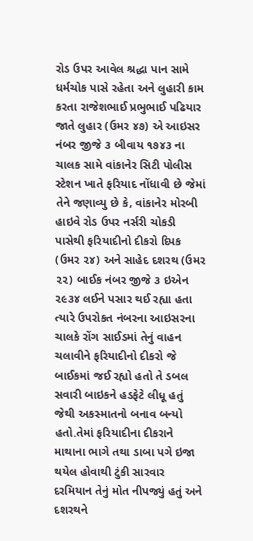રોડ ઉપર આવેલ શ્રદ્ધા પાન સામે ધર્મચોક પાસે રહેતા અને લુહારી કામ કરતા રાજેશભાઈ પ્રભુભાઈ પઢિયાર જાતે લુહાર (ઉમર ૪૭) એ આઇસર નંબર જીજે ૩ બીવાય ૧૭૪૩ ના ચાલક સામે વાંકાનેર સિટી પોલીસ સ્ટેશન ખાતે ફરિયાદ નોંધાવી છે જેમાં તેને જણાવ્યુ છે કે, વાંકાનેર મોરબી હાઇવે રોડ ઉપર નર્સરી ચોકડી પાસેથી ફરિયાદીનો દીકરો દિપક (ઉમર ૨૪) અને સાહેદ દશરથ (ઉમર ૨૨) બાઈક નંબર જીજે ૩ ઇએન ૨૯૩૪ લઈને પસાર થઈ રહ્યા હતા ત્યારે ઉપરોકત નંબરના આઇસરના ચાલકે રોંગ સાઈડમાં તેનું વાહન ચલાવીને ફરિયાદીનો દીકરો જે બાઈકમાં જઈ રહ્યો હતો તે ડબલ સવારી બાઇકને હડફેટે લીધૂ હતું જેથી અકસ્માતનો બનાવ બન્યો હતો.તેમાં ફરિયાદીના દીકરાને માથાના ભાગે તથા ડાબા પગે ઇજા થયેલ હોવાથી ટુંકી સારવાર દરમિયાન તેનું મોત નીપજ્યું હતું અને દશરથને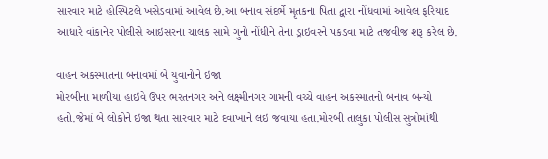સારવાર માટે હોસ્પિટલે ખસેડવામાં આવેલ છે.આ બનાવ સંદર્ભે મૃતકના પિતા દ્વારા નોંધવામાં આવેલ ફરિયાદ આધારે વાંકાનેર પોલીસે આઇસરના ચાલક સામે ગુનો નોંધીને તેના ડ્રાઇવરને પકડવા માટે તજવીજ શરૂ કરેલ છે.

વાહન અકસ્માતના બનાવમાં બે યુવાનોને ઇજા
મોરબીના માળીયા હાઇવે ઉપર ભરતનગર અને લક્ષ્મીનગર ગામની વચ્ચે વાહન અકસ્માતનો બનાવ બન્યો હતો.જેમાં બે લોકોને ઇજા થતા સારવાર માટે દવાખાને લઇ જવાયા હતા.મોરબી તાલુકા પોલીસ સુત્રોમાંથી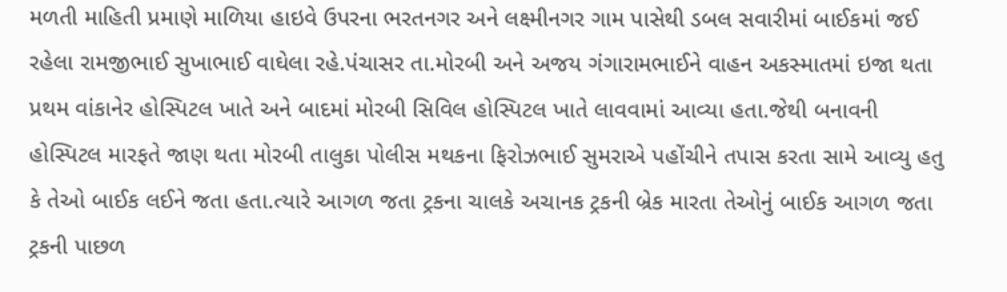મળતી માહિતી પ્રમાણે માળિયા હાઇવે ઉપરના ભરતનગર અને લક્ષ્મીનગર ગામ પાસેથી ડબલ સવારીમાં બાઈકમાં જઈ રહેલા રામજીભાઈ સુખાભાઈ વાઘેલા રહે.પંચાસર તા.મોરબી અને અજય ગંગારામભાઈને વાહન અકસ્માતમાં ઇજા થતા પ્રથમ વાંકાનેર હોસ્પિટલ ખાતે અને બાદમાં મોરબી સિવિલ હોસ્પિટલ ખાતે લાવવામાં આવ્યા હતા.જેથી બનાવની હોસ્પિટલ મારફતે જાણ થતા મોરબી તાલુકા પોલીસ મથકના ફિરોઝભાઈ સુમરાએ પહોંચીને તપાસ કરતા સામે આવ્યુ હતુ કે તેઓ બાઈક લઈને જતા હતા.ત્યારે આગળ જતા ટ્રકના ચાલકે અચાનક ટ્રકની બ્રેક મારતા તેઓનું બાઈક આગળ જતા ટ્રકની પાછળ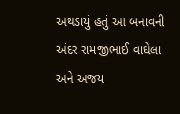અથડાયું હતું આ બનાવની અંદર રામજીભાઈ વાઘેલા અને અજય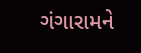ગંગારામને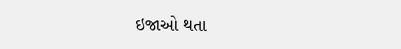ઇજાઓ થતા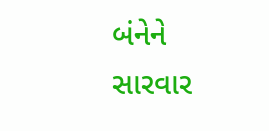બંનેને સારવાર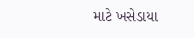માટે ખસેડાયા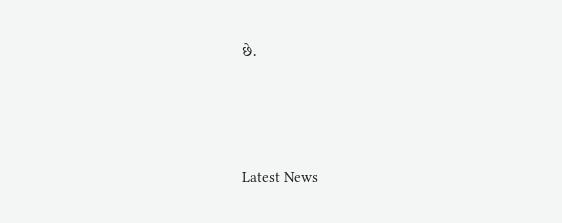છે.





Latest News